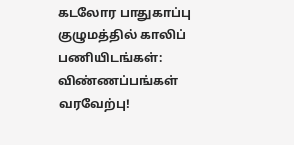கடலோர பாதுகாப்பு குழுமத்தில் காலிப் பணியிடங்கள்: விண்ணப்பங்கள் வரவேற்பு!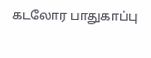கடலோர பாதுகாப்பு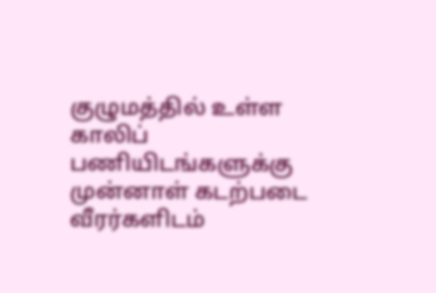குழுமத்தில் உள்ள காலிப் பணியிடங்களுக்கு முன்னாள் கடற்படை வீரர்களிடம்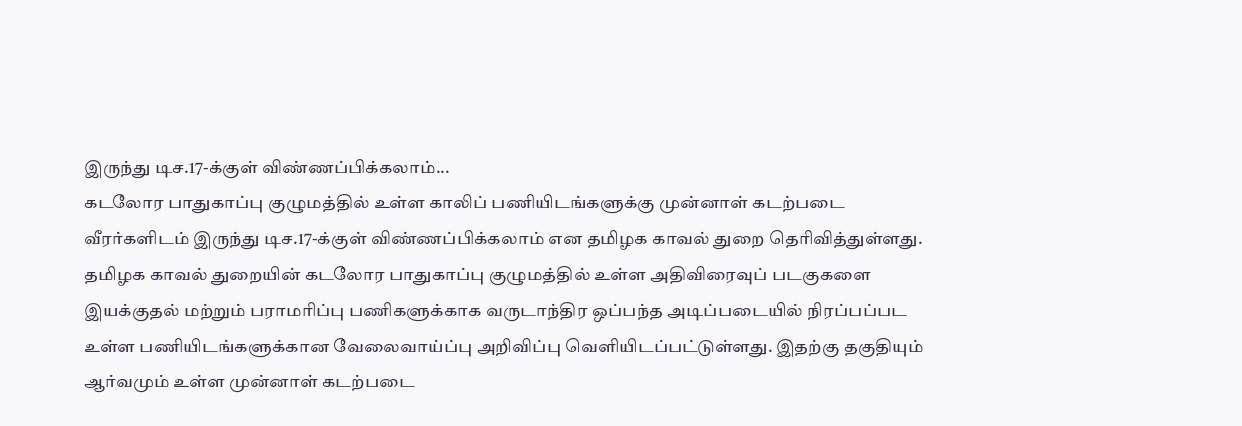இருந்து டிச.17-க்குள் விண்ணப்பிக்கலாம்...
கடலோர பாதுகாப்பு குழுமத்தில் உள்ள காலிப் பணியிடங்களுக்கு முன்னாள் கடற்படை வீரர்களிடம் இருந்து டிச.17-க்குள் விண்ணப்பிக்கலாம் என தமிழக காவல் துறை தெரிவித்துள்ளது.
தமிழக காவல் துறையின் கடலோர பாதுகாப்பு குழுமத்தில் உள்ள அதிவிரைவுப் படகுகளை இயக்குதல் மற்றும் பராமரிப்பு பணிகளுக்காக வருடாந்திர ஒப்பந்த அடிப்படையில் நிரப்பப்பட உள்ள பணியிடங்களுக்கான வேலைவாய்ப்பு அறிவிப்பு வெளியிடப்பட்டுள்ளது. இதற்கு தகுதியும் ஆர்வமும் உள்ள முன்னாள் கடற்படை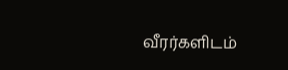வீரர்களிடம்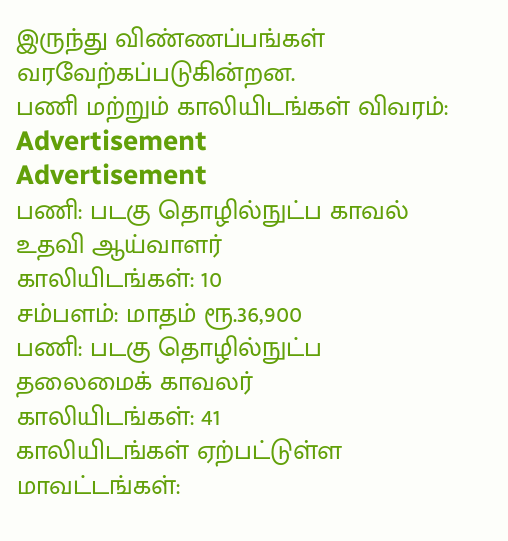இருந்து விண்ணப்பங்கள் வரவேற்கப்படுகின்றன.
பணி மற்றும் காலியிடங்கள் விவரம்:
Advertisement
Advertisement
பணி: படகு தொழில்நுட்ப காவல் உதவி ஆய்வாளர்
காலியிடங்கள்: 10
சம்பளம்: மாதம் ரூ.36,900
பணி: படகு தொழில்நுட்ப தலைமைக் காவலர்
காலியிடங்கள்: 41
காலியிடங்கள் ஏற்பட்டுள்ள மாவட்டங்கள்: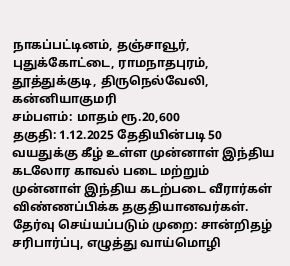நாகப்பட்டினம், தஞ்சாவூர், புதுக்கோட்டை, ராமநாதபுரம், தூத்துக்குடி, திருநெல்வேலி, கன்னியாகுமரி
சம்பளம்: மாதம் ரூ.20,600
தகுதி: 1.12.2025 தேதியின்படி 50 வயதுக்கு கீழ் உள்ள முன்னாள் இந்திய கடலோர காவல் படை மற்றும் முன்னாள் இந்திய கடற்படை வீரார்கள் விண்ணப்பிக்க தகுதியானவர்கள்.
தேர்வு செய்யப்படும் முறை: சான்றிதழ் சரிபார்ப்பு, எழுத்து வாய்மொழி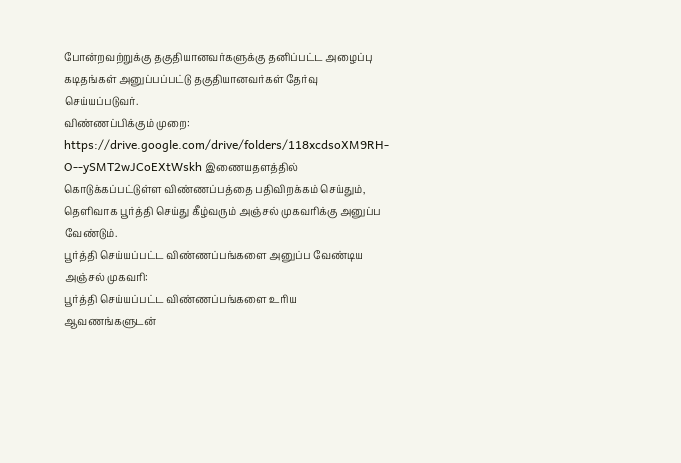போன்றவற்றுக்கு தகுதியானவர்களுக்கு தனிப்பட்ட அழைப்பு கடிதங்கள் அனுப்பப்பட்டு தகுதியானவர்கள் தேர்வு செய்யப்படுவர்.
விண்ணப்பிக்கும் முறை: https://drive.google.com/drive/folders/118xcdsoXM9RH-O--ySMT2wJCoEXtWskh இணையதளத்தில் கொடுக்கப்பட்டுள்ள விண்ணப்பத்தை பதிவிறக்கம் செய்தும், தெளிவாக பூர்த்தி செய்து கீழ்வரும் அஞ்சல் முகவரிக்கு அனுப்ப வேண்டும்.
பூர்த்தி செய்யப்பட்ட விண்ணப்பங்களை அனுப்ப வேண்டிய அஞ்சல் முகவரி:
பூர்த்தி செய்யப்பட்ட விண்ணப்பங்களை உரிய ஆவணங்களுடன்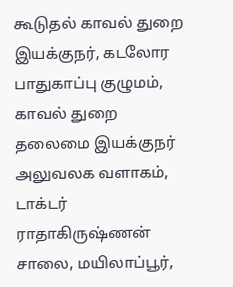கூடுதல் காவல் துறை இயக்குநர், கடலோர பாதுகாப்பு குழுமம், காவல் துறை தலைமை இயக்குநர் அலுவலக வளாகம், டாக்டர் ராதாகிருஷ்ணன் சாலை, மயிலாப்பூர்,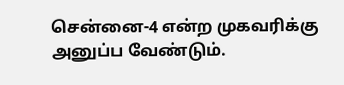சென்னை-4 என்ற முகவரிக்கு அனுப்ப வேண்டும்.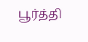பூர்த்தி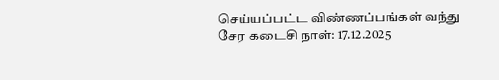செய்யப்பட்ட விண்ணப்பங்கள் வந்து சேர கடைசி நாள்: 17.12.2025